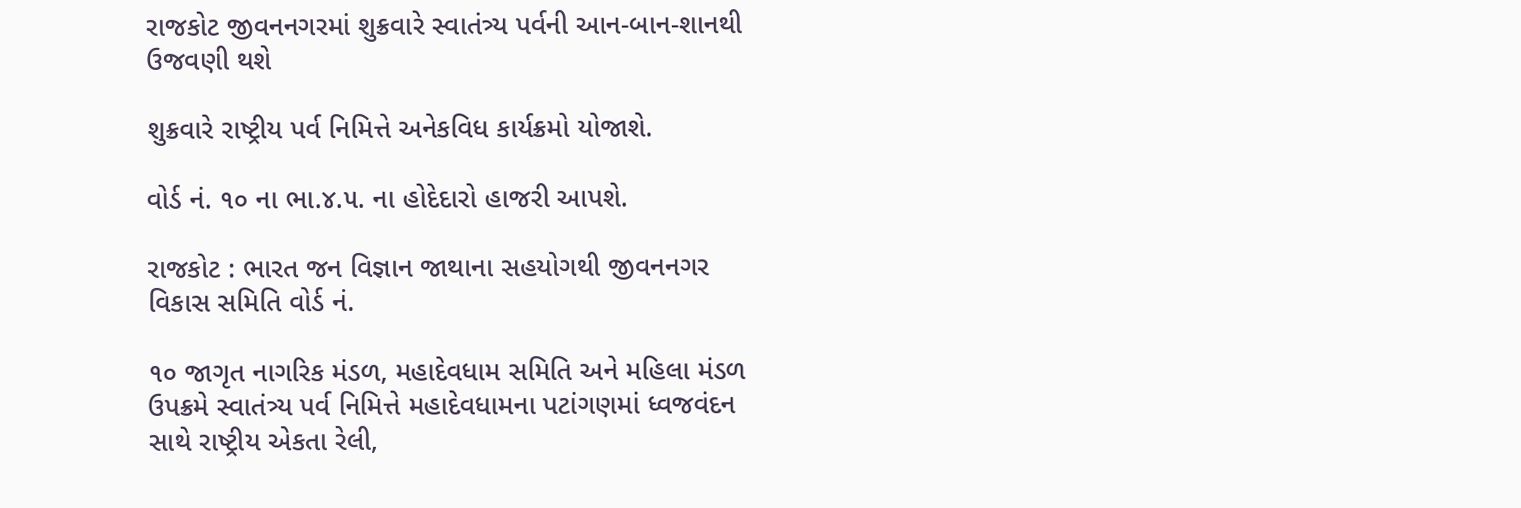રાજકોટ જીવનનગરમાં શુક્રવારે સ્વાતંત્ર્ય પર્વની આન-બાન-શાનથી ઉજવણી થશે

શુક્રવારે રાષ્ટ્રીય પર્વ નિમિત્તે અનેકવિધ કાર્યક્રમો યોજાશે.

વોર્ડ નં. ૧૦ ના ભા.૪.૫. ના હોદેદારો હાજરી આપશે.

રાજકોટ : ભારત જન વિજ્ઞાન જાથાના સહયોગથી જીવનનગર વિકાસ સમિતિ વોર્ડ નં.

૧૦ જાગૃત નાગરિક મંડળ, મહાદેવધામ સમિતિ અને મહિલા મંડળ ઉપક્રમે સ્વાતંત્ર્ય પર્વ નિમિત્તે મહાદેવધામના પટાંગણમાં ધ્વજવંદન સાથે રાષ્ટ્રીય એકતા રેલી,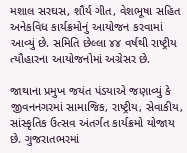મશાલ સરઘસ, શૌર્ય ગીત, વેશભૂષા સહિત અનેકવિધ કાર્યક્રમોનું આયોજન કરવામાં આવ્યું છે. સમિતિ છેલ્લા ૪૪ વર્ષથી રાષ્ટ્રીય ત્યૌહારના આયોજનોમાં અગ્રેસર છે.

જાથાના પ્રમુખ જયંત પંડયાએ જણાવ્યું કે જીવનનગરમાં સામાજિક, રાષ્ટ્રીય, સેવાકીય, સાંસ્કૃતિક ઉત્સવ અંતર્ગત કાર્યક્રમો યોજાય છે. ગુજરાતભરમાં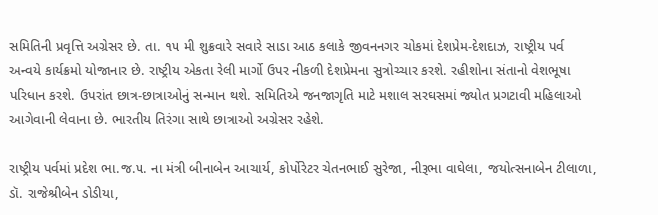સમિતિની પ્રવૃત્તિ અગ્રેસર છે. તા. ૧૫ મી શુક્રવારે સવારે સાડા આઠ કલાકે જીવનનગર ચોકમાં દેશપ્રેમ-દેશદાઝ, રાષ્ટ્રીય પર્વ અન્વયે કાર્યક્રમો યોજાનાર છે. રાષ્ટ્રીય એકતા રેલી માર્ગો ઉપર નીકળી દેશપ્રેમના સુત્રોચ્ચાર કરશે. રહીશોના સંતાનો વેશભૂષા પરિધાન કરશે. ઉપરાંત છાત્ર-છાત્રાઓનું સન્માન થશે. સમિતિએ જનજાગૃતિ માટે મશાલ સરઘસમાં જ્યોત પ્રગટાવી મહિલાઓ આગેવાની લેવાના છે. ભારતીય તિરંગા સાથે છાત્રાઓ અગ્રેસર રહેશે.

રાષ્ટ્રીય પર્વમાં પ્રદેશ ભા.જ.૫. ના મંત્રી બીનાબેન આચાર્ય, કોર્પોરેટર ચેતનભાઈ સુરેજા, નીરૂભા વાઘેલા, જયોત્સનાબેન ટીલાળા, ડૉ. રાજેશ્રીબેન ડોડીયા,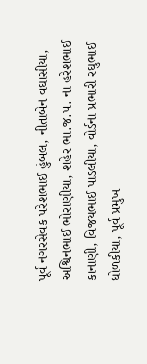પૂર્વ નગરસેવક પરેશભાઈ હુંબલ, નીતાબેન વઘાસીયા, અશ્વિનભાઈ ભોરાણીયા, શહેર ભા.જ.૫. ના હરેશભાઈ કાનાણી, વિજયભાઈ પાડલીયા, વોર્ડના પ્રભારી રઘુભાઈ ધોળકીયા, પૂર્વ પ્રમુખ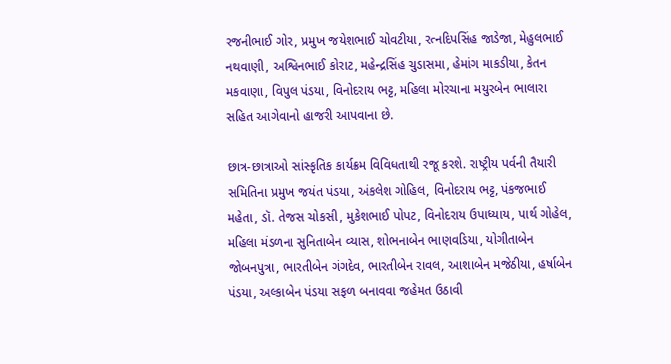રજનીભાઈ ગોર, પ્રમુખ જયેશભાઈ ચોવટીયા, રત્નદિપસિંહ જાડેજા, મેહુલભાઈ નથવાણી, અશ્વિનભાઈ કોરાટ, મહેન્દ્રસિંહ ચુડાસમા, હેમાંગ માકડીયા, કેતન મકવાણા, વિપુલ પંડયા, વિનોદરાય ભટ્ટ, મહિલા મોરચાના મયુરબેન ભાલારા સહિત આગેવાનો હાજરી આપવાના છે.

છાત્ર-છાત્રાઓ સાંસ્કૃતિક કાર્યક્રમ વિવિધતાથી રજૂ કરશે. રાષ્ટ્રીય પર્વની તૈયારી સમિતિના પ્રમુખ જયંત પંડયા, અંકલેશ ગોહિલ, વિનોદરાય ભટ્ટ, પંકજભાઈ મહેતા, ડૉ. તેજસ ચોકસી, મુકેશભાઈ પોપટ, વિનોદરાય ઉપાધ્યાય, પાર્થ ગોહેલ, મહિલા મંડળના સુનિતાબેન વ્યાસ, શોભનાબેન ભાણવડિયા, યોગીતાબેન જોબનપુત્રા, ભારતીબેન ગંગદેવ, ભારતીબેન રાવલ, આશાબેન મજેઠીયા, હર્ષાબેન પંડયા, અલ્કાબેન પંડયા સફળ બનાવવા જહેમત ઉઠાવી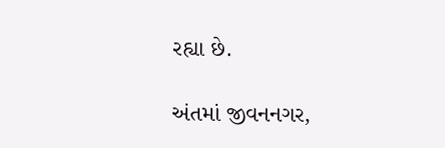રહ્યા છે.

અંતમાં જીવનનગર,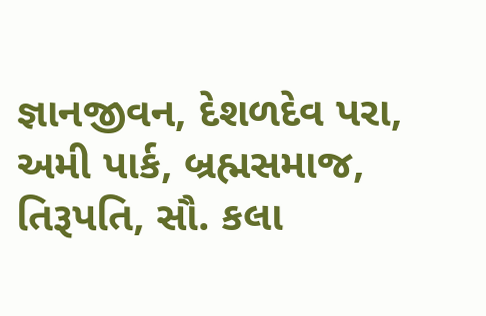જ્ઞાનજીવન, દેશળદેવ પરા, અમી પાર્ક, બ્રહ્મસમાજ, તિરૂપતિ, સૌ. કલા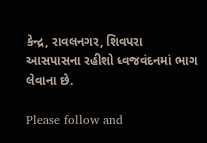કેન્દ્ર, રાવલનગર, શિવપરા આસપાસના રહીશો ધ્વજવંદનમાં ભાગ લેવાના છે.

Please follow and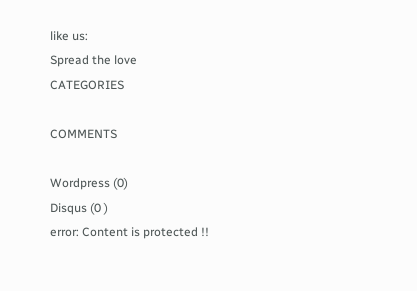like us:
Spread the love
CATEGORIES

COMMENTS

Wordpress (0)
Disqus (0 )
error: Content is protected !!